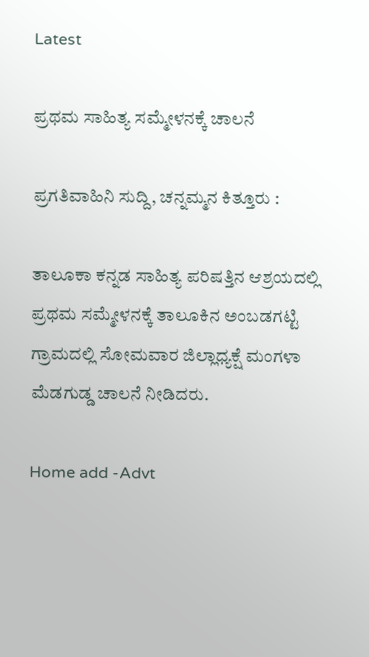Latest

ಪ್ರಥಮ ಸಾಹಿತ್ಯ ಸಮ್ಮೇಳನಕ್ಕೆ ಚಾಲನೆ

ಪ್ರಗತಿವಾಹಿನಿ ಸುದ್ದಿ, ಚನ್ನಮ್ಮನ ಕಿತ್ತೂರು :

ತಾಲೂಕಾ ಕನ್ನಡ ಸಾಹಿತ್ಯ ಪರಿಷತ್ತಿನ ಆಶ್ರಯದಲ್ಲಿ ಪ್ರಥಮ ಸಮ್ಮೇಳನಕ್ಕೆ ತಾಲೂಕಿನ ಅಂಬಡಗಟ್ಟಿ ಗ್ರಾಮದಲ್ಲಿ ಸೋಮವಾರ ಜಿಲ್ಲಾಧ್ಯಕ್ಷೆ ಮಂಗಳಾ ಮೆಡಗುಡ್ಡ ಚಾಲನೆ ನೀಡಿದರು.

Home add -Advt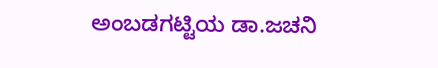ಅಂಬಡಗಟ್ಟಿಯ ಡಾ.ಜಚನಿ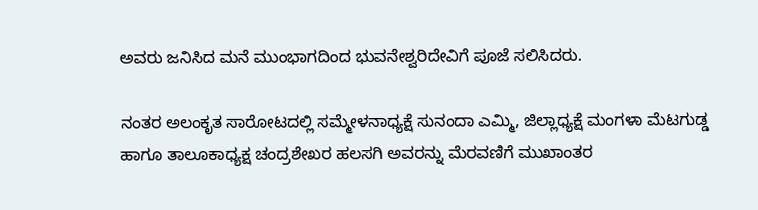ಅವರು ಜನಿಸಿದ ಮನೆ ಮುಂಭಾಗದಿಂದ ಭುವನೇಶ್ವರಿದೇವಿಗೆ ಪೂಜೆ ಸಲಿಸಿದರು.

ನಂತರ ಅಲಂಕೃತ ಸಾರೋಟದಲ್ಲಿ ಸಮ್ಮೇಳನಾಧ್ಯಕ್ಷೆ ಸುನಂದಾ ಎಮ್ಮಿ, ಜಿಲ್ಲಾಧ್ಯಕ್ಷೆ ಮಂಗಳಾ ಮೆಟಗುಡ್ಡ ಹಾಗೂ ತಾಲೂಕಾಧ್ಯಕ್ಷ ಚಂದ್ರಶೇಖರ ಹಲಸಗಿ ಅವರನ್ನು ಮೆರವಣಿಗೆ ಮುಖಾಂತರ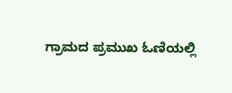ಗ್ರಾಮದ ಪ್ರಮುಖ ಓಣಿಯಲ್ಲಿ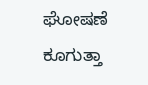ಘೋಷಣೆ ಕೂಗುತ್ತಾ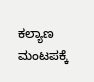ಕಲ್ಯಾಣ ಮಂಟಪಕ್ಕೆ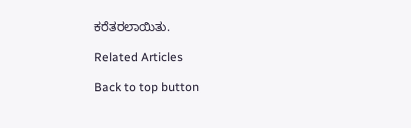ಕರೆತರಲಾಯಿತು.

Related Articles

Back to top button